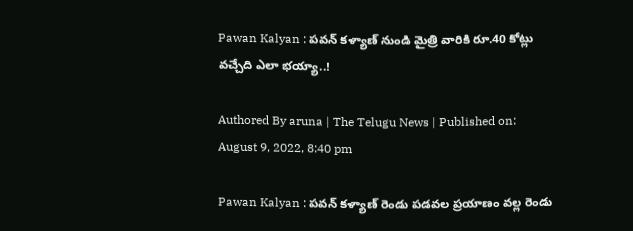Pawan Kalyan : పవన్ కళ్యాణ్ నుండి మైత్రి వారికి రూ.40 కోట్లు వచ్చేది ఎలా భయ్యా..!

Authored By aruna | The Telugu News | Published on: August 9, 2022, 8:40 pm

Pawan Kalyan : పవన్ కళ్యాణ్ రెండు పడవల ప్రయాణం వల్ల రెండు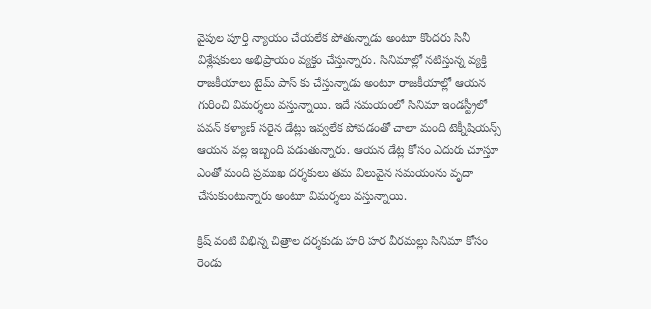వైపుల పూర్తి న్యాయం చేయలేక పోతున్నాడు అంటూ కొందరు సినీ విశ్లేషకులు అభిప్రాయం వ్యక్తం చేస్తున్నారు. సినిమాల్లో నటిస్తున్న వ్యక్తి రాజకీయాలు టైమ్‌ పాస్ కు చేస్తున్నాడు అంటూ రాజకీయాల్లో ఆయన గురించి విమర్శలు వస్తున్నాయి. ఇదే సమయంలో సినిమా ఇండస్ట్రీలో పవన్ కళ్యాణ్‌ సరైన డేట్లు ఇవ్వలేక పోవడంతో చాలా మంది టెక్నీషియన్స్ ఆయన వల్ల ఇబ్బంది పడుతున్నారు. ఆయన డేట్ల కోసం ఎదురు చూస్తూ ఎంతో మంది ప్రముఖ దర్శకులు తమ విలువైన సమయంను వృదా చేసుకుంటున్నారు అంటూ విమర్శలు వస్తున్నాయి.

క్రిష్ వంటి విభిన్న చిత్రాల దర్శకుడు హరి హర వీరమల్లు సినిమా కోసం రెండు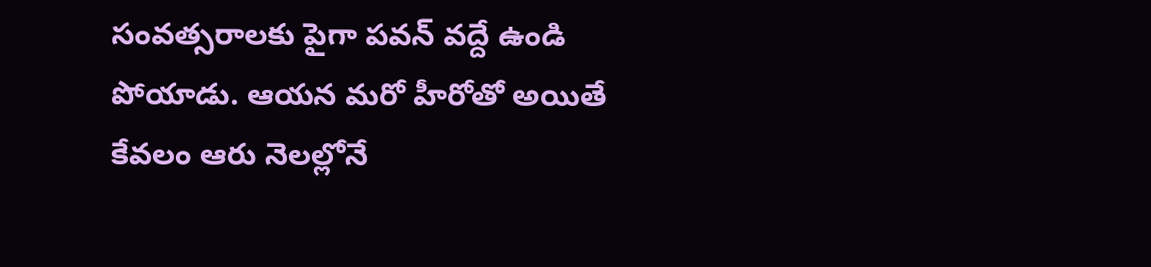సంవత్సరాలకు పైగా పవన్‌ వద్దే ఉండి పోయాడు. ఆయన మరో హీరోతో అయితే కేవలం ఆరు నెలల్లోనే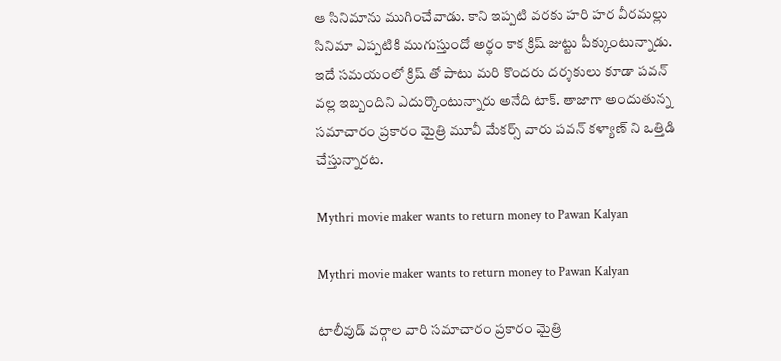ఆ సినిమాను ముగించేవాడు. కాని ఇప్పటి వరకు హరి హర వీరమల్లు సినిమా ఎప్పటికి ముగుస్తుందో అర్థం కాక క్రిష్ జుట్టు పీక్కుంటున్నాడు. ఇదే సమయంలో క్రిష్ తో పాటు మరి కొందరు దర్శకులు కూడా పవన్ వల్ల ఇబ్బందిని ఎదుర్కొంటున్నారు అనేది టాక్. తాజాగా అందుతున్న సమాచారం ప్రకారం మైత్రి మూవీ మేకర్స్ వారు పవన్ కళ్యాణ్‌ ని ఒత్తిడి చేస్తున్నారట.

Mythri movie maker wants to return money to Pawan Kalyan

Mythri movie maker wants to return money to Pawan Kalyan

టాలీవుడ్‌ వర్గాల వారి సమాచారం ప్రకారం మైత్రి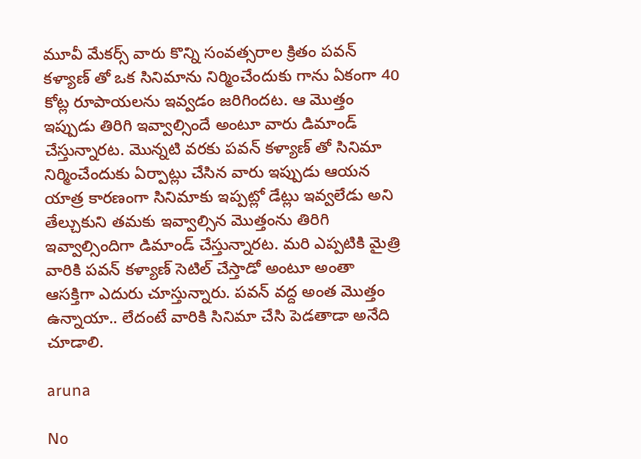మూవీ మేకర్స్ వారు కొన్ని సంవత్సరాల క్రితం పవన్‌ కళ్యాణ్ తో ఒక సినిమాను నిర్మించేందుకు గాను ఏకంగా 40 కోట్ల రూపాయలను ఇవ్వడం జరిగిందట. ఆ మొత్తం ఇప్పుడు తిరిగి ఇవ్వాల్సిందే అంటూ వారు డిమాండ్ చేస్తున్నారట. మొన్నటి వరకు పవన్‌ కళ్యాణ్ తో సినిమా నిర్మించేందుకు ఏర్పాట్లు చేసిన వారు ఇప్పుడు ఆయన యాత్ర కారణంగా సినిమాకు ఇప్పట్లో డేట్లు ఇవ్వలేడు అని తేల్చుకుని తమకు ఇవ్వాల్సిన మొత్తంను తిరిగి ఇవ్వాల్సిందిగా డిమాండ్ చేస్తున్నారట. మరి ఎప్పటికి మైత్రి వారికి పవన్ కళ్యాణ్‌ సెటిల్‌ చేస్తాడో అంటూ అంతా ఆసక్తిగా ఎదురు చూస్తున్నారు. పవన్ వద్ద అంత మొత్తం ఉన్నాయా.. లేదంటే వారికి సినిమా చేసి పెడతాడా అనేది చూడాలి.

aruna

No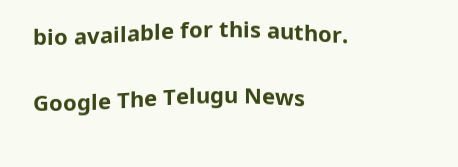bio available for this author.

Google The Telugu News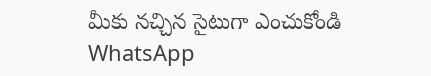మీకు నచ్చిన సైటుగా ఎంచుకోండి
WhatsApp